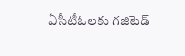ఏసీటీఓలకు గజిటెడ్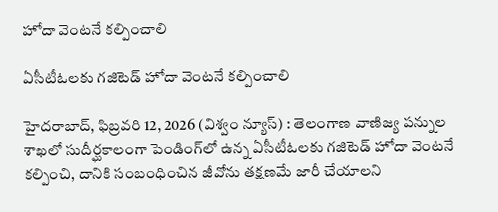హోదా వెంటనే కల్పించాలి

ఏసీటీఓలకు గజిటెడ్ హోదా వెంటనే కల్పించాలి

హైదరాబాద్, ఫిబ్రవరి 12, 2026 (విశ్వం న్యూస్) : తెలంగాణ వాణిజ్య పన్నుల శాఖలో సుదీర్ఘకాలంగా పెండింగ్‌లో ఉన్న ఏసీటీఓలకు గజిటెడ్ హోదా వెంటనే కల్పించి, దానికి సంబంధించిన జీవోను తక్షణమే జారీ చేయాలని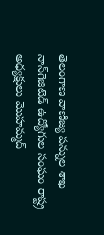తెలంగాణ వాణిజ్య పన్నుల శాఖ నాన్‌గెజిటెడ్ ఉద్యోగుల సంఘం రాష్ట్ర అధ్యక్షులు మొహమ్మద్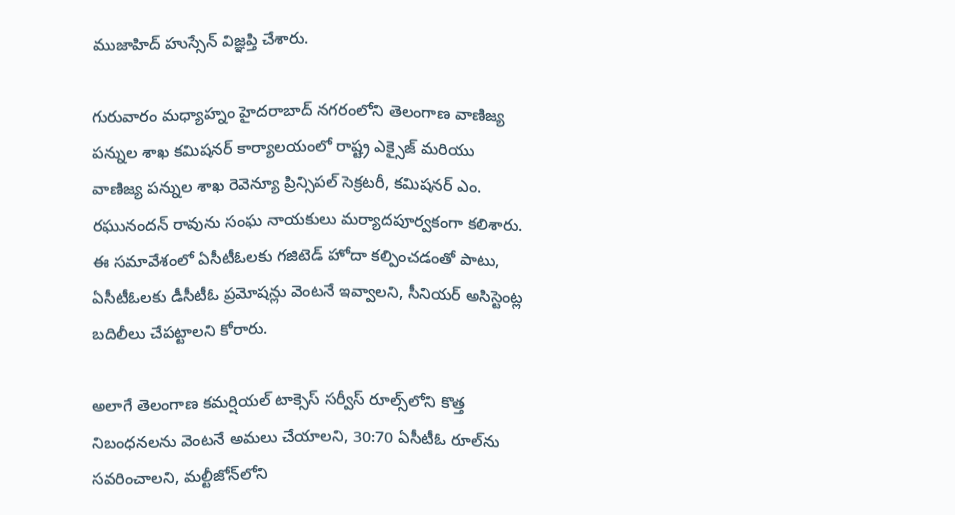ముజాహిద్ హుస్సేన్ విజ్ఞప్తి చేశారు.

గురువారం మధ్యాహ్నం హైదరాబాద్ నగరంలోని తెలంగాణ వాణిజ్య పన్నుల శాఖ కమిషనర్ కార్యాలయంలో రాష్ట్ర ఎక్సైజ్ మరియు వాణిజ్య పన్నుల శాఖ రెవెన్యూ ప్రిన్సిపల్ సెక్రటరీ, కమిషనర్ ఎం. రఘునందన్ రావును సంఘ నాయకులు మర్యాదపూర్వకంగా కలిశారు. ఈ సమావేశంలో ఏసీటీఓలకు గజిటెడ్ హోదా కల్పించడంతో పాటు, ఏసీటీఓలకు డీసీటీఓ ప్రమోషన్లు వెంటనే ఇవ్వాలని, సీనియర్ అసిస్టెంట్ల బదిలీలు చేపట్టాలని కోరారు.

అలాగే తెలంగాణ కమర్షియల్ టాక్సెస్ సర్వీస్ రూల్స్‌లోని కొత్త నిబంధనలను వెంటనే అమలు చేయాలని, 30:70 ఏసీటీఓ రూల్‌ను సవరించాలని, మల్టీజోన్‌లోని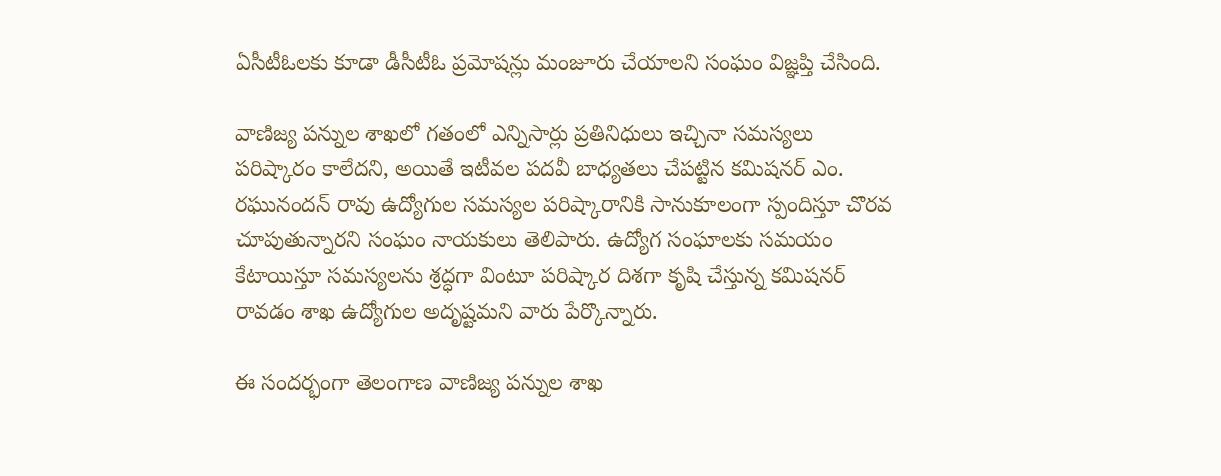ఏసీటీఓలకు కూడా డీసీటీఓ ప్రమోషన్లు మంజూరు చేయాలని సంఘం విజ్ఞప్తి చేసింది.

వాణిజ్య పన్నుల శాఖలో గతంలో ఎన్నిసార్లు ప్రతినిధులు ఇచ్చినా సమస్యలు పరిష్కారం కాలేదని, అయితే ఇటీవల పదవీ బాధ్యతలు చేపట్టిన కమిషనర్ ఎం. రఘునందన్ రావు ఉద్యోగుల సమస్యల పరిష్కారానికి సానుకూలంగా స్పందిస్తూ చొరవ చూపుతున్నారని సంఘం నాయకులు తెలిపారు. ఉద్యోగ సంఘాలకు సమయం కేటాయిస్తూ సమస్యలను శ్రద్ధగా వింటూ పరిష్కార దిశగా కృషి చేస్తున్న కమిషనర్ రావడం శాఖ ఉద్యోగుల అదృష్టమని వారు పేర్కొన్నారు.

ఈ సందర్భంగా తెలంగాణ వాణిజ్య పన్నుల శాఖ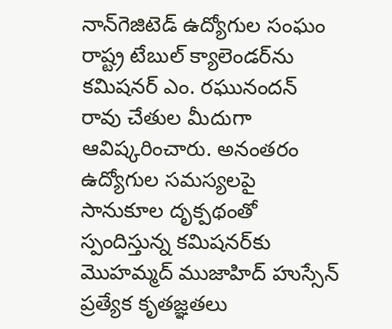నాన్‌గెజిటెడ్ ఉద్యోగుల సంఘం రాష్ట్ర టేబుల్ క్యాలెండర్‌ను కమిషనర్ ఎం. రఘునందన్ రావు చేతుల మీదుగా ఆవిష్కరించారు. అనంతరం ఉద్యోగుల సమస్యలపై సానుకూల దృక్పథంతో స్పందిస్తున్న కమిషనర్‌కు మొహమ్మద్ ముజాహిద్ హుస్సేన్ ప్రత్యేక కృతజ్ఞతలు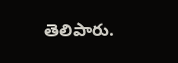తెలిపారు.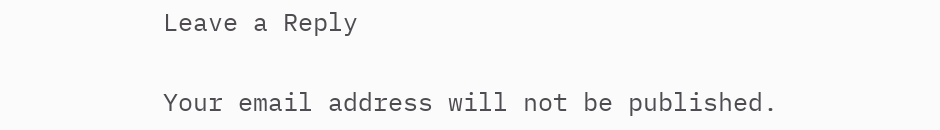Leave a Reply

Your email address will not be published.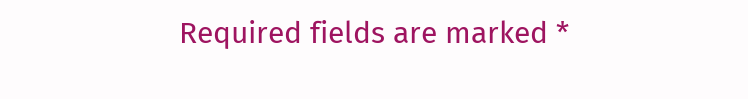Required fields are marked *